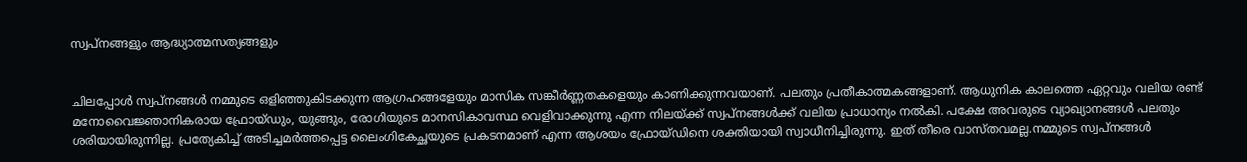സ്വപ്നങ്ങളും ആദ്ധ്യാത്മസത്യങ്ങളും


ചിലപ്പോള്‍ സ്വപ്നങ്ങള്‍ നമ്മുടെ ഒളിഞ്ഞുകിടക്കുന്ന ആഗ്രഹങ്ങളേയും മാസിക സങ്കീര്‍ണ്ണതകളെയും കാണിക്കുന്നവയാണ്‌. പലതും പ്രതീകാത്മകങ്ങളാണ്‌. ആധുനിക കാലത്തെ ഏറ്റവും വലിയ രണ്ട്‌ മനോവൈജ്ഞാനികരായ ഫ്രോയ്ഡും, യുങ്ങും, രോഗിയുടെ മാനസികാവസ്ഥ വെളിവാക്കുന്നു എന്ന നിലയ്ക്ക്‌ സ്വപ്നങ്ങള്‍ക്ക്‌ വലിയ പ്രാധാന്യം നല്‍കി. പക്ഷേ അവരുടെ വ്യാഖ്യാനങ്ങള്‍ പലതും ശരിയായിരുന്നില്ല. പ്രത്യേകിച്ച്‌ അടിച്ചമര്‍ത്തപ്പെട്ട ലൈംഗികേച്ഛയുടെ പ്രകടനമാണ്‌ എന്ന ആശയം ഫ്രോയ്ഡിനെ ശക്തിയായി സ്വാധീനിച്ചിരുന്നു. ഇത്‌ തീരെ വാസ്തവമല്ല.നമ്മുടെ സ്വപ്നങ്ങള്‍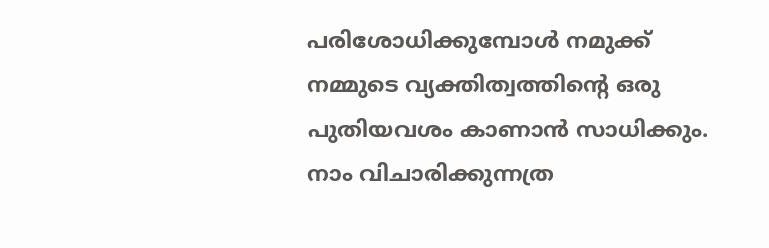പരിശോധിക്കുമ്പോള്‍ നമുക്ക്‌ നമ്മുടെ വ്യക്തിത്വത്തിന്റെ ഒരു പുതിയവശം കാണാന്‍ സാധിക്കും. നാം വിചാരിക്കുന്നത്ര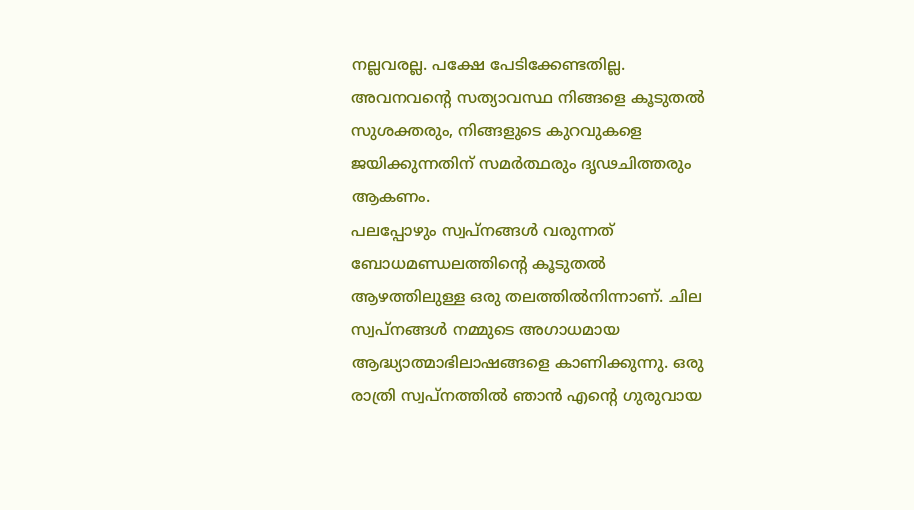നല്ലവരല്ല. പക്ഷേ പേടിക്കേണ്ടതില്ല. അവനവന്റെ സത്യാവസ്ഥ നിങ്ങളെ കൂടുതല്‍ സുശക്തരും, നിങ്ങളുടെ കുറവുകളെ ജയിക്കുന്നതിന്‌ സമര്‍ത്ഥരും ദൃഢചിത്തരും ആകണം.
പലപ്പോഴും സ്വപ്നങ്ങള്‍ വരുന്നത്‌ ബോധമണ്ഡലത്തിന്റെ കൂടുതല്‍ ആഴത്തിലുള്ള ഒരു തലത്തില്‍നിന്നാണ്‌. ചില സ്വപ്നങ്ങള്‍ നമ്മുടെ അഗാധമായ ആദ്ധ്യാത്മാഭിലാഷങ്ങളെ കാണിക്കുന്നു. ഒരു രാത്രി സ്വപ്നത്തില്‍ ഞാന്‍ എന്റെ ഗുരുവായ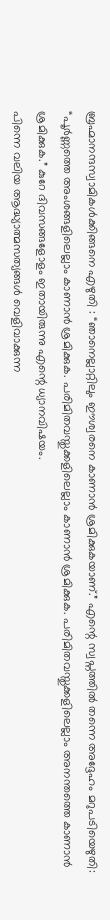ബ്രഹ്മാനന്ദസ്വാമികള്‍ക്കിങ്ങനെ എഴുതി : “ഞാനെല്ലാറ്റിലും ഈശ്വരനെ കാണാന്‍ ശ്രമിക്കുകയാണ്‌.” എന്റെ സ്വപ്നത്തില്‍ തന്നെ അദ്ദേഹം മറുപടിയെഴുതി: “പൂര്‍ണ്ണത്തെ അംശങ്ങളിലെല്ലാം കാണാന്‍ ശ്രമിക്കുക. പരിമിതവസ്തുക്കളിലെല്ലാം കാണാന്‍ ശ്രമിക്കുക. പരിമിതവസ്തുക്കളിലെല്ലാം അനന്തത്തെ കാണാന്‍ ശ്രമിക്കുക.” കുറേ ദിവസങ്ങളോളം ഇതായിരുന്നു എന്റെ ധ്യാനവിഷയം.
പിന്നെ വലിയ ആദ്ധ്യാത്മസത്യങ്ങള്‍ വെളിവാക്കുന്ന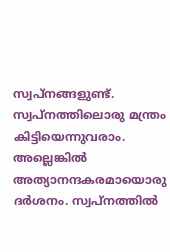സ്വപ്നങ്ങളുണ്ട്‌. സ്വപ്നത്തിലൊരു മന്ത്രം കിട്ടിയെന്നുവരാം. അല്ലെങ്കില്‍ അത്യാനന്ദകരമായൊരു ദര്‍ശനം. സ്വപ്നത്തില്‍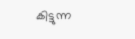കിട്ടുന്ന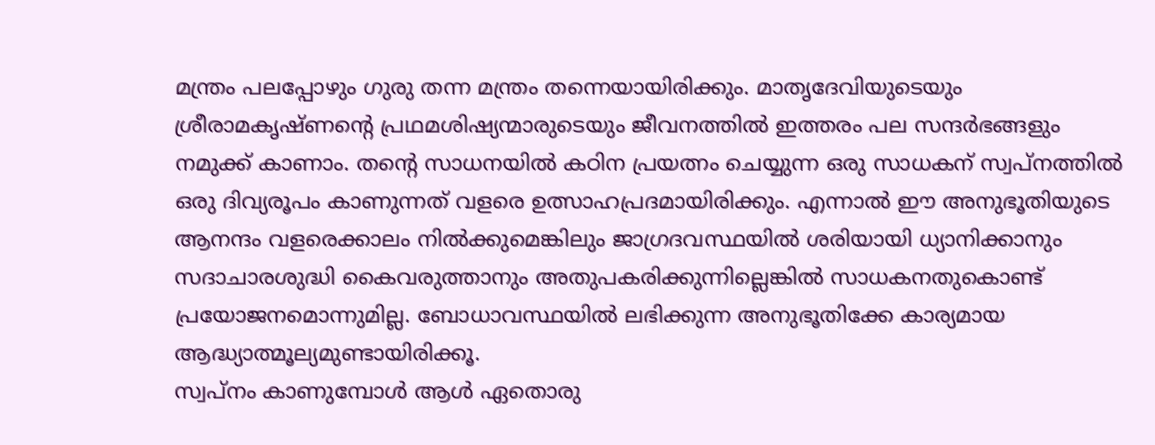മന്ത്രം പലപ്പോഴും ഗുരു തന്ന മന്ത്രം തന്നെയായിരിക്കും. മാതൃദേവിയുടെയും ശ്രീരാമകൃഷ്ണന്റെ പ്രഥമശിഷ്യന്മാരുടെയും ജീവനത്തില്‍ ഇത്തരം പല സന്ദര്‍ഭങ്ങളും നമുക്ക്‌ കാണാം. തന്റെ സാധനയില്‍ കഠിന പ്രയത്നം ചെയ്യുന്ന ഒരു സാധകന്‌ സ്വപ്നത്തില്‍ ഒരു ദിവ്യരൂപം കാണുന്നത്‌ വളരെ ഉത്സാഹപ്രദമായിരിക്കും. എന്നാല്‍ ഈ അനുഭൂതിയുടെ ആനന്ദം വളരെക്കാലം നില്‍ക്കുമെങ്കിലും ജാഗ്രദവസ്ഥയില്‍ ശരിയായി ധ്യാനിക്കാനും സദാചാരശുദ്ധി കൈവരുത്താനും അതുപകരിക്കുന്നില്ലെങ്കില്‍ സാധകനതുകൊണ്ട്‌ പ്രയോജനമൊന്നുമില്ല. ബോധാവസ്ഥയില്‍ ലഭിക്കുന്ന അനുഭൂതിക്കേ കാര്യമായ ആദ്ധ്യാത്മൂല്യമുണ്ടായിരിക്കൂ.
സ്വപ്നം കാണുമ്പോള്‍ ആള്‍ ഏതൊരു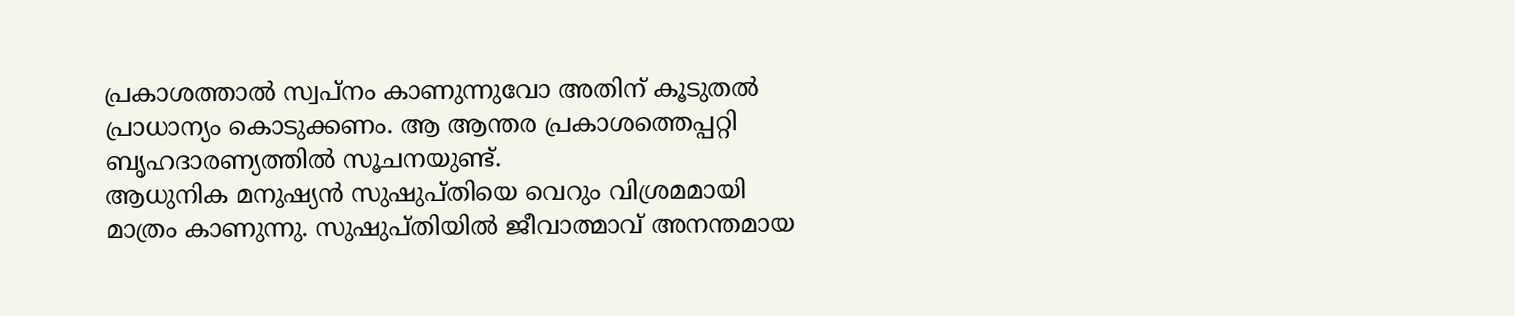പ്രകാശത്താല്‍ സ്വപ്നം കാണുന്നുവോ അതിന്‌ കൂടുതല്‍ പ്രാധാന്യം കൊടുക്കണം. ആ ആന്തര പ്രകാശത്തെപ്പറ്റി ബൃഹദാരണ്യത്തില്‍ സൂചനയുണ്ട്‌.
ആധുനിക മനുഷ്യന്‍ സുഷുപ്തിയെ വെറും വിശ്രമമായി മാത്രം കാണുന്നു. സുഷുപ്തിയില്‍ ജീവാത്മാവ്‌ അനന്തമായ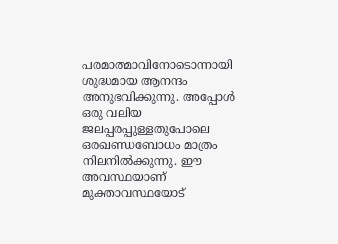പരമാത്മാവിനോടൊന്നായി ശുദ്ധമായ ആനന്ദം അനുഭവിക്കുന്നു. അപ്പോള്‍ ഒരു വലിയ ജലപ്പരപ്പുള്ളതുപോലെ ഒരഖണ്ഡബോധം മാത്രം നിലനില്‍ക്കുന്നു. ഈ അവസ്ഥയാണ്‌ മുക്താവസ്ഥയോട്‌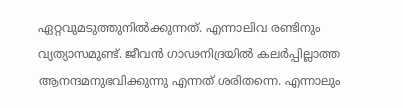ഏറ്റവുമടുത്തുനില്‍ക്കുന്നത്‌. എന്നാലിവ രണ്ടിനും വ്യത്യാസമുണ്ട്‌. ജീവന്‍ ഗാഢനിദ്രയില്‍ കലര്‍പ്പില്ലാത്ത ആനന്ദമനുഭവിക്കുന്നു എന്നത്‌ ശരിതന്നെ. എന്നാലും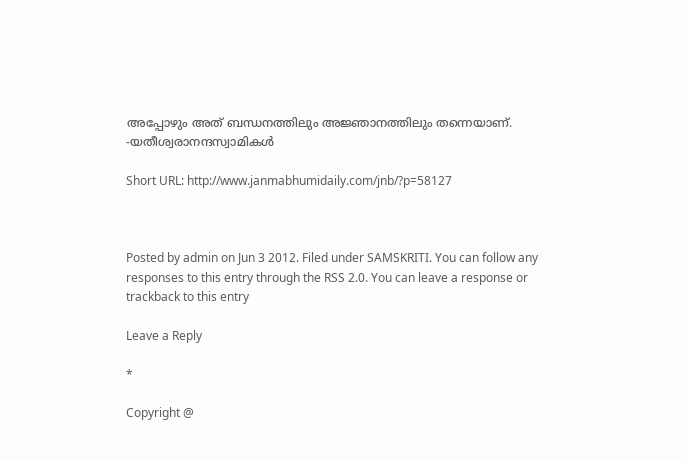അപ്പോഴും അത്‌ ബന്ധനത്തിലും അജ്ഞാനത്തിലും തന്നെയാണ്‌.
-യതീശ്വരാനന്ദസ്വാമികള്‍

Short URL: http://www.janmabhumidaily.com/jnb/?p=58127



Posted by admin on Jun 3 2012. Filed under SAMSKRITI. You can follow any responses to this entry through the RSS 2.0. You can leave a response or trackback to this entry

Leave a Reply

*

Copyright @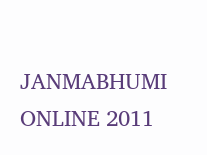JANMABHUMI ONLINE 2011